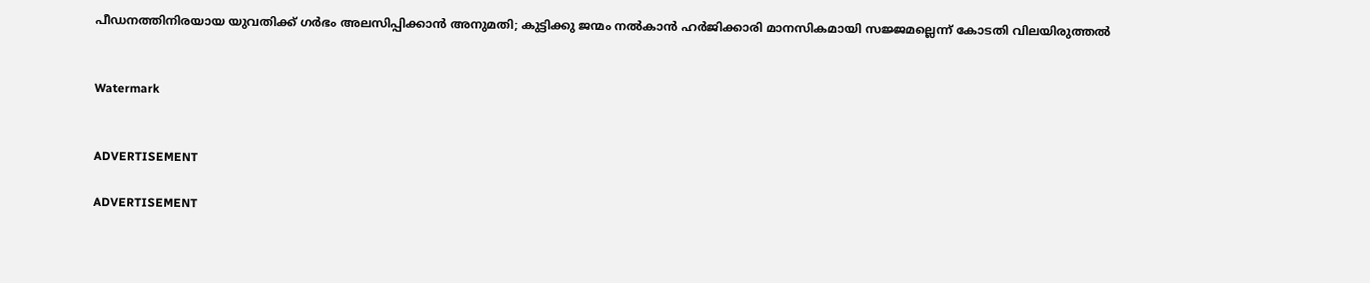പീഡനത്തിനിരയായ യുവതിക്ക് ഗര്‍ഭം അലസിപ്പിക്കാന്‍ അനുമതി; കുട്ടിക്കു ജന്മം നല്‍കാന്‍ ഹര്‍ജിക്കാരി മാനസികമായി സജ്ജമല്ലെന്ന് കോടതി വിലയിരുത്തൽ


Watermark


ADVERTISEMENT

ADVERTISEMENT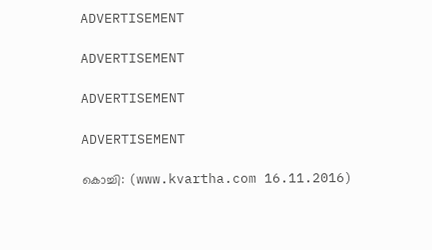ADVERTISEMENT

ADVERTISEMENT

ADVERTISEMENT

ADVERTISEMENT

കൊച്ചി: (www.kvartha.com 16.11.2016)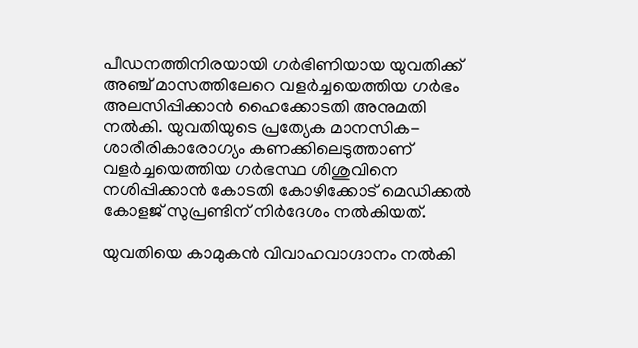പീഡനത്തിനിരയായി ഗര്‍ഭിണിയായ യുവതിക്ക് അഞ്ച് മാസത്തിലേറെ വളര്‍ച്ചയെത്തിയ ഗര്‍ഭം അലസിപ്പിക്കാന്‍ ഹൈക്കോടതി അനുമതി നല്‍കി. യുവതിയുടെ പ്രത്യേക മാനസിക-ശാരീരികാരോഗ്യം കണക്കിലെടുത്താണ് വളര്‍ച്ചയെത്തിയ ഗര്‍ഭസ്ഥ ശിശുവിനെ നശിപ്പിക്കാന്‍ കോടതി കോഴിക്കോട് മെഡിക്കല്‍ കോളജ് സുപ്രണ്ടിന് നിര്‍ദേശം നല്‍കിയത്.

യുവതിയെ കാമുകന്‍ വിവാഹവാഗ്ദാനം നല്‍കി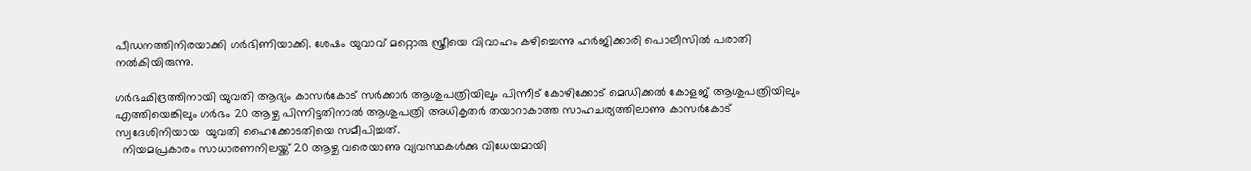പീഡനത്തിനിരയാക്കി ഗര്‍ഭിണിയാക്കി. ശേഷം യുവാവ് മറ്റൊരു സ്ത്രീയെ വിവാഹം കഴിച്ചെന്നു ഹര്‍ജിക്കാരി പൊലീസില്‍ പരാതി നല്‍കിയിരുന്നു.

ഗര്‍ഭഛിദ്രത്തിനായി യുവതി ആദ്യം കാസര്‍കോട് സര്‍ക്കാര്‍ ആശുപത്രിയിലും പിന്നീട് കോഴിക്കോട് മെഡിക്കല്‍ കോളജ് ആശുപത്രിയിലും എത്തിയെങ്കിലും ഗര്‍ഭം 20 ആഴ്ച പിന്നിട്ടതിനാല്‍ ആശുപത്രി അധികൃതര്‍ തയാറാകാത്ത സാഹചര്യത്തിലാണു കാസര്‍കോട് സ്വദേശിനിയായ  യുവതി ഹൈക്കോടതിയെ സമീപിച്ചത്.
  നിയമപ്രകാരം സാധാരണനിലയ്ക്ക് 20 ആഴ്ച വരെയാണു വ്യവസ്ഥകള്‍ക്കു വിധേയമായി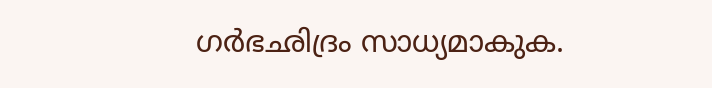ഗര്‍ഭഛിദ്രം സാധ്യമാകുക.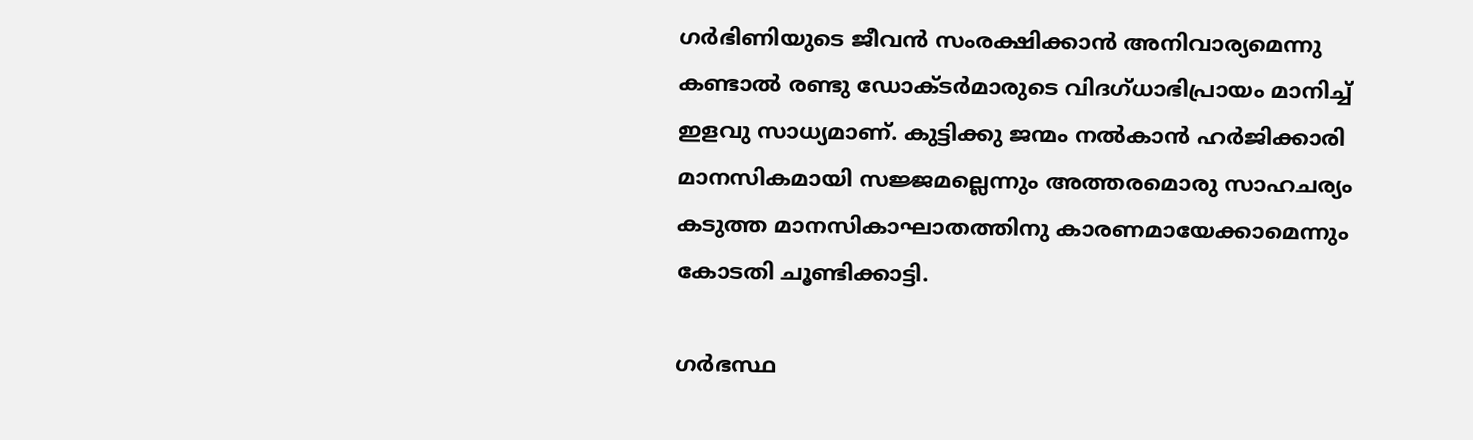ഗര്‍ഭിണിയുടെ ജീവന്‍ സംരക്ഷിക്കാന്‍ അനിവാര്യമെന്നു കണ്ടാല്‍ രണ്ടു ഡോക്ടര്‍മാരുടെ വിദഗ്ധാഭിപ്രായം മാനിച്ച് ഇളവു സാധ്യമാണ്. കുട്ടിക്കു ജന്മം നല്‍കാന്‍ ഹര്‍ജിക്കാരി മാനസികമായി സജ്ജമല്ലെന്നും അത്തരമൊരു സാഹചര്യം കടുത്ത മാനസികാഘാതത്തിനു കാരണമായേക്കാമെന്നും കോടതി ചൂണ്ടിക്കാട്ടി.

ഗര്‍ഭസ്ഥ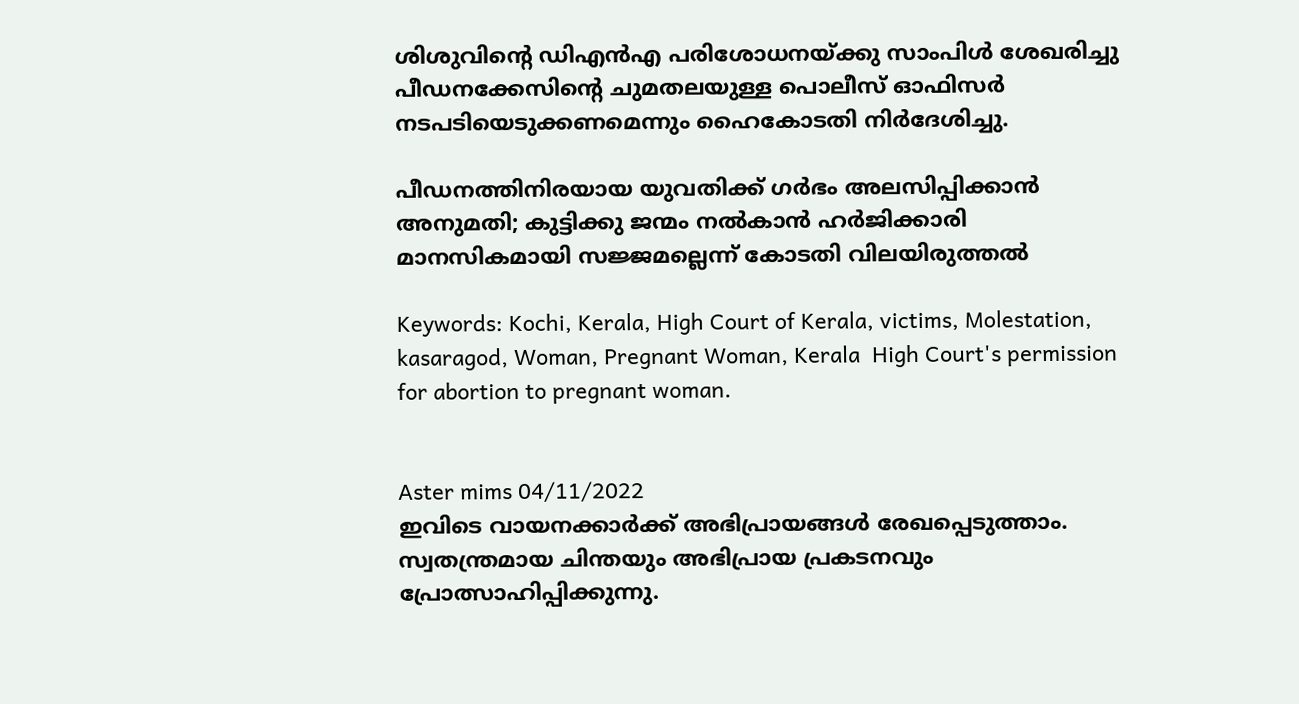ശിശുവിന്റെ ഡിഎന്‍എ പരിശോധനയ്ക്കു സാംപിള്‍ ശേഖരിച്ചു പീഡനക്കേസിന്റെ ചുമതലയുള്ള പൊലീസ് ഓഫിസര്‍ നടപടിയെടുക്കണമെന്നും ഹൈകോടതി നിര്‍ദേശിച്ചു.

പീഡനത്തിനിരയായ യുവതിക്ക് ഗര്‍ഭം അലസിപ്പിക്കാന്‍ അനുമതി; കുട്ടിക്കു ജന്മം നല്‍കാന്‍ ഹര്‍ജിക്കാരി മാനസികമായി സജ്ജമല്ലെന്ന് കോടതി വിലയിരുത്തൽ

Keywords: Kochi, Kerala, High Court of Kerala, victims, Molestation, kasaragod, Woman, Pregnant Woman, Kerala  High Court's permission for abortion to pregnant woman.


Aster mims 04/11/2022
ഇവിടെ വായനക്കാർക്ക് അഭിപ്രായങ്ങൾ രേഖപ്പെടുത്താം. സ്വതന്ത്രമായ ചിന്തയും അഭിപ്രായ പ്രകടനവും പ്രോത്സാഹിപ്പിക്കുന്നു.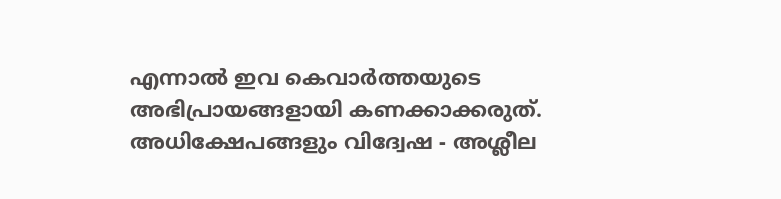എന്നാൽ ഇവ കെവാർത്തയുടെ അഭിപ്രായങ്ങളായി കണക്കാക്കരുത്. അധിക്ഷേപങ്ങളും വിദ്വേഷ - അശ്ലീല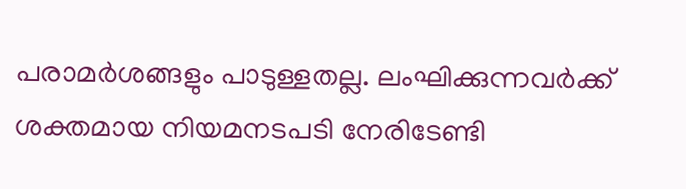പരാമർശങ്ങളും പാടുള്ളതല്ല. ലംഘിക്കുന്നവർക്ക് ശക്തമായ നിയമനടപടി നേരിടേണ്ടി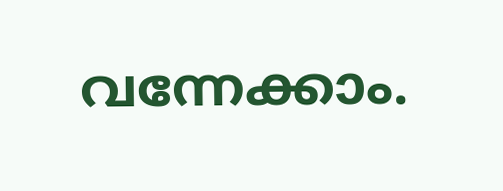വന്നേക്കാം.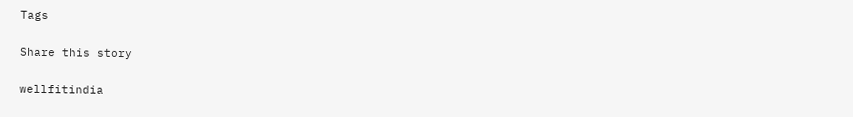Tags

Share this story

wellfitindia